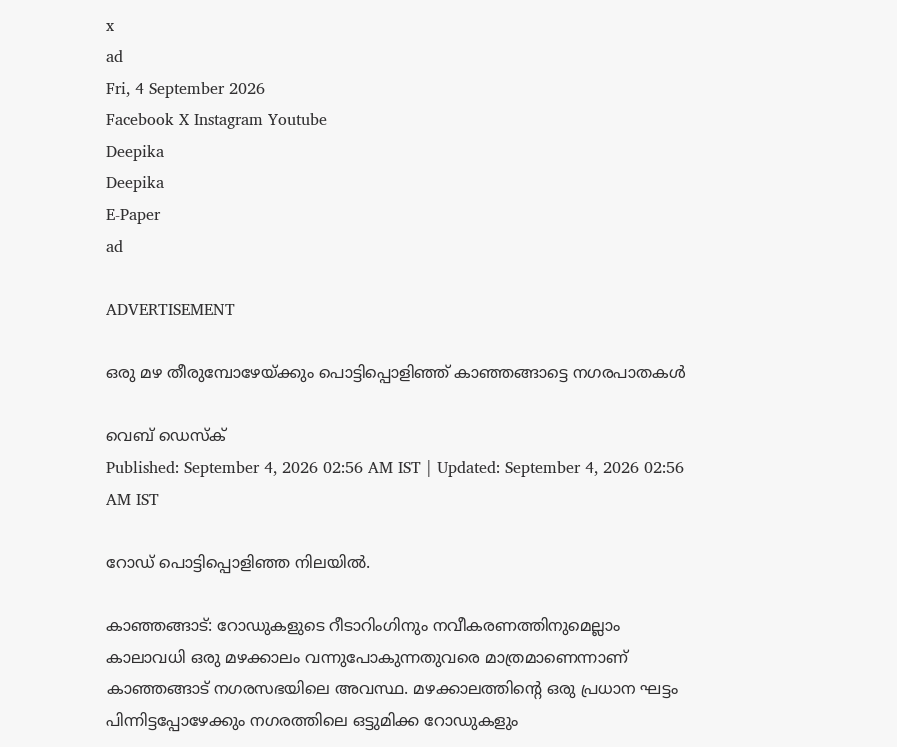x
ad
Fri, 4 September 2026
Facebook X Instagram Youtube
Deepika
Deepika
E-Paper
ad

ADVERTISEMENT

ഒരു മഴ തീരുമ്പോഴേയ്ക്കും പൊട്ടിപ്പൊളിഞ്ഞ് കാഞ്ഞങ്ങാട്ടെ നഗരപാതകൾ

വെബ് ഡെസ്ക്
Published: September 4, 2026 02:56 AM IST | Updated: September 4, 2026 02:56 AM IST

റോഡ് പൊട്ടിപ്പൊളിഞ്ഞ നിലയിൽ.

കാഞ്ഞങ്ങാട്: റോഡുകളുടെ റീടാറിംഗിനും നവീകരണത്തിനുമെല്ലാം കാലാവധി ഒരു മഴക്കാലം വന്നുപോകുന്നതുവരെ മാത്രമാണെന്നാണ് കാഞ്ഞങ്ങാട് നഗരസഭയിലെ അവസ്ഥ. മഴക്കാലത്തിന്‍റെ ഒരു പ്രധാന ഘട്ടം പിന്നിട്ടപ്പോഴേക്കും നഗരത്തിലെ ഒട്ടുമിക്ക റോഡുകളും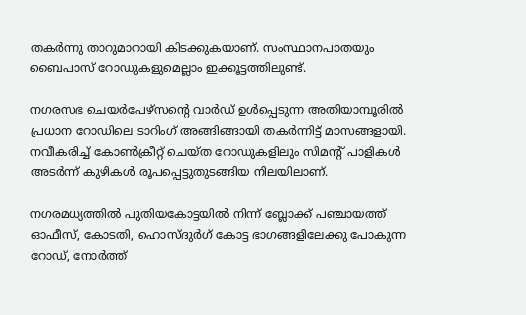തകർന്നു താറുമാറായി കിടക്കുകയാണ്. സംസ്ഥാനപാതയും ബൈപാസ് റോഡുകളുമെല്ലാം ഇക്കൂട്ടത്തിലുണ്ട്.

നഗരസഭ ചെയർപേഴ്സന്‍റെ വാർഡ് ഉൾപ്പെടുന്ന അതിയാമ്പൂരിൽ പ്രധാന റോഡിലെ ടാറിംഗ് അങ്ങിങ്ങായി തകർന്നിട്ട് മാസങ്ങളായി. നവീകരിച്ച് കോൺക്രീറ്റ് ചെയ്ത റോഡുകളിലും സിമന്‍റ് പാളികൾ അടർന്ന് കുഴികൾ രൂപപ്പെട്ടുതുടങ്ങിയ നിലയിലാണ്.

നഗരമധ്യത്തിൽ പുതിയകോട്ടയിൽ നിന്ന് ബ്ലോക്ക് പഞ്ചായത്ത് ഓഫീസ്, കോടതി, ഹൊസ്ദുർഗ് കോട്ട ഭാഗങ്ങളിലേക്കു പോകുന്ന റോഡ്, നോർത്ത്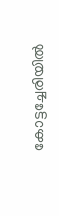കോട്ടച്ചേരിയിൽ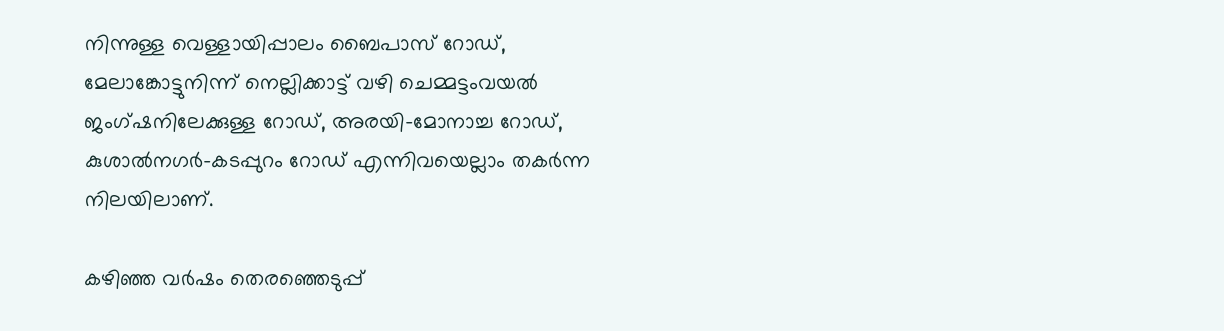നിന്നുള്ള വെള്ളായിപ്പാലം ബൈപാസ് റോഡ്, മേലാങ്കോട്ടുനിന്ന് നെല്ലിക്കാട്ട് വഴി ചെമ്മട്ടംവയൽ ജംഗ്ഷനിലേക്കുള്ള റോഡ്, അരയി-മോനാച്ച റോഡ്, കുശാൽനഗർ-കടപ്പുറം റോഡ് എന്നിവയെല്ലാം തകർന്ന നിലയിലാണ്.

കഴിഞ്ഞ വർഷം തെരഞ്ഞെടുപ്പ്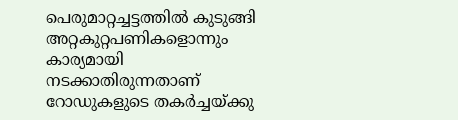പെരുമാറ്റച്ചട്ടത്തിൽ കുടുങ്ങി അറ്റകുറ്റപണികളൊന്നും കാര്യമായി നടക്കാതിരുന്നതാണ് റോഡുകളുടെ തകർച്ചയ്ക്കു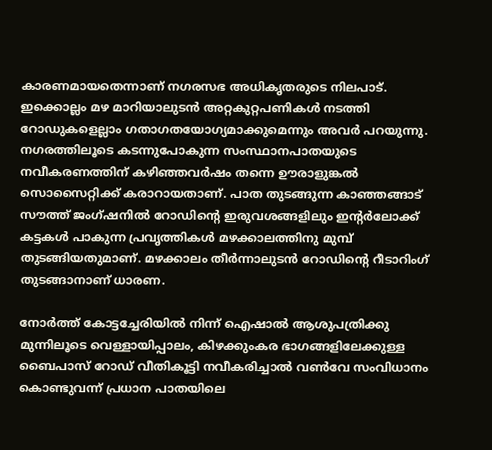കാരണമായതെന്നാണ് നഗരസഭ അധികൃതരുടെ നിലപാട്. ഇക്കൊല്ലം മഴ മാറിയാലുടൻ അറ്റകുറ്റപണികൾ നടത്തി റോഡുകളെല്ലാം ഗതാഗതയോഗ്യമാക്കുമെന്നും അവർ പറയുന്നു. നഗരത്തിലൂടെ കടന്നുപോകുന്ന സംസ്ഥാനപാതയുടെ നവീകരണത്തിന് കഴിഞ്ഞവർഷം തന്നെ ഊരാളുങ്കൽ സൊസൈറ്റിക്ക് കരാറായതാണ്. പാത തുടങ്ങുന്ന കാഞ്ഞങ്ങാട് സൗത്ത് ജംഗ്ഷനിൽ റോഡിന്‍റെ ഇരുവശങ്ങളിലും ഇന്‍റർലോക്ക് കട്ടകൾ പാകുന്ന പ്രവൃത്തികൾ മഴക്കാലത്തിനു മുമ്പ് തുടങ്ങിയതുമാണ്. മഴക്കാലം തീർന്നാലുടൻ റോഡിന്‍റെ റീടാറിംഗ് തുടങ്ങാനാണ് ധാരണ.

നോർത്ത് കോട്ടച്ചേരിയിൽ നിന്ന് ഐഷാൽ ആശുപത്രിക്കു മുന്നിലൂടെ വെള്ളായിപ്പാലം, കിഴക്കുംകര ഭാഗങ്ങളിലേക്കുള്ള ബൈപാസ് റോഡ് വീതികൂട്ടി നവീകരിച്ചാൽ വൺവേ സംവിധാനം കൊണ്ടുവന്ന് പ്രധാന പാതയിലെ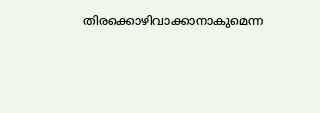തിരക്കൊഴിവാക്കാനാകുമെന്ന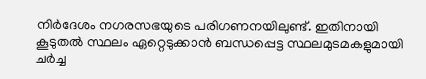നിർദേശം നഗരസഭയുടെ പരിഗണനയിലുണ്ട്. ഇതിനായി കൂടുതൽ സ്ഥലം ഏറ്റെടുക്കാൻ ബന്ധപ്പെട്ട സ്ഥലമുടമകളുമായി ചർച്ച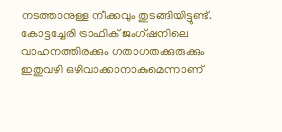നടത്താനുള്ള നീക്കവും തുടങ്ങിയിട്ടുണ്ട്. കോട്ടച്ചേരി ട്രാഫിക് ജംഗ്ഷനിലെ വാഹനത്തിരക്കും ഗതാഗതക്കുരുക്കും ഇതുവഴി ഒഴിവാക്കാനാകുമെന്നാണ്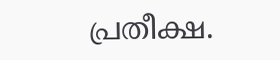പ്രതീക്ഷ.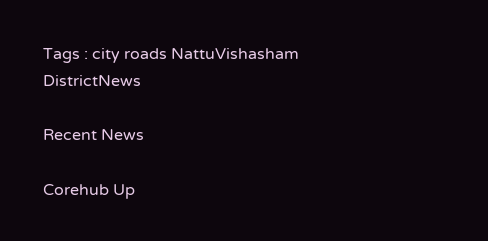Tags : city roads NattuVishasham DistrictNews

Recent News

Corehub Up